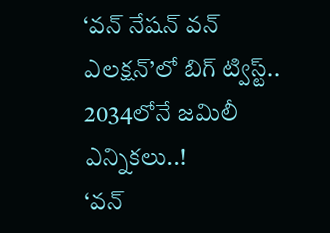‘వన్ నేషన్ వన్ ఎలక్షన్’లో బిగ్ ట్విస్ట్.. 2034లోనే జమిలీ ఎన్నికలు..!
‘వన్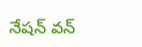నేషన్ వన్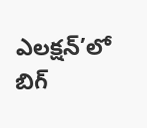ఎలక్షన్’లో బిగ్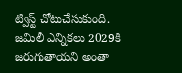ట్విస్ట్ చోటుచేసుకుంది. జమిలీ ఎన్నికలు 2029కి జరుగుతాయని అంతా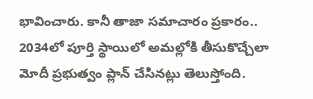భావించారు. కానీ తాజా సమాచారం ప్రకారం.. 2034లో పూర్తి స్థాయిలో అమల్లోకి తీసుకొచ్చేలా మోదీ ప్రభుత్వం ప్లాన్ చేసినట్లు తెలుస్తోంది.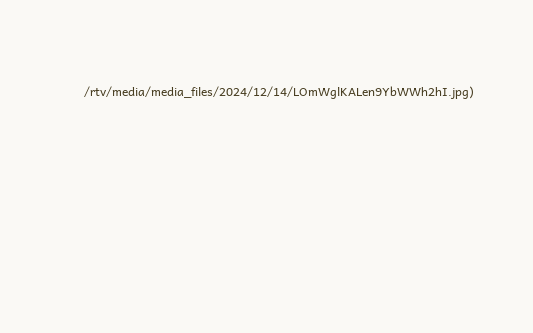/rtv/media/media_files/2024/12/14/LOmWglKALen9YbWWh2hI.jpg)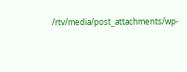/rtv/media/post_attachments/wp-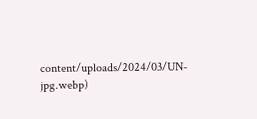content/uploads/2024/03/UN-jpg.webp)